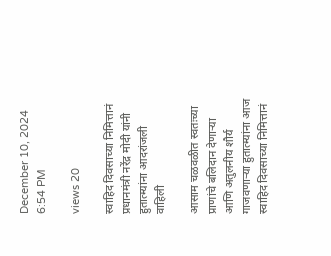December 10, 2024 6:54 PM

views 20

स्वाहिद दिवसाच्या निमित्तानं प्रधानमंत्री नरेंद्र मोदी यांनी हुतात्म्यांना आदरांजली वाहिली

आसाम चळवळीत स्वतःच्या प्राणांचे बलिदान देणाऱ्या आणि अतुलनीय शौर्य गाजवणाऱ्या हुतात्म्यांना आज स्वाहिद दिवसाच्या निमित्तानं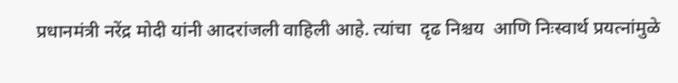प्रधानमंत्री नरेंद्र मोदी यांनी आदरांजली वाहिली आहे. त्यांचा  दृढ निश्चय  आणि निःस्वार्थ प्रयत्नांमुळे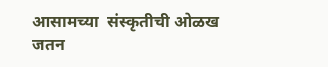आसामच्या  संस्कृतीची ओळख जतन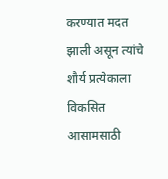करण्यात मदत झाली असून त्यांचे शौर्य प्रत्येकाला विकसित आसामसाठी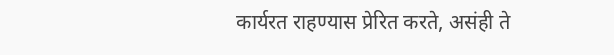कार्यरत राहण्यास प्रेरित करते, असंही ते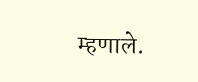म्हणाले.